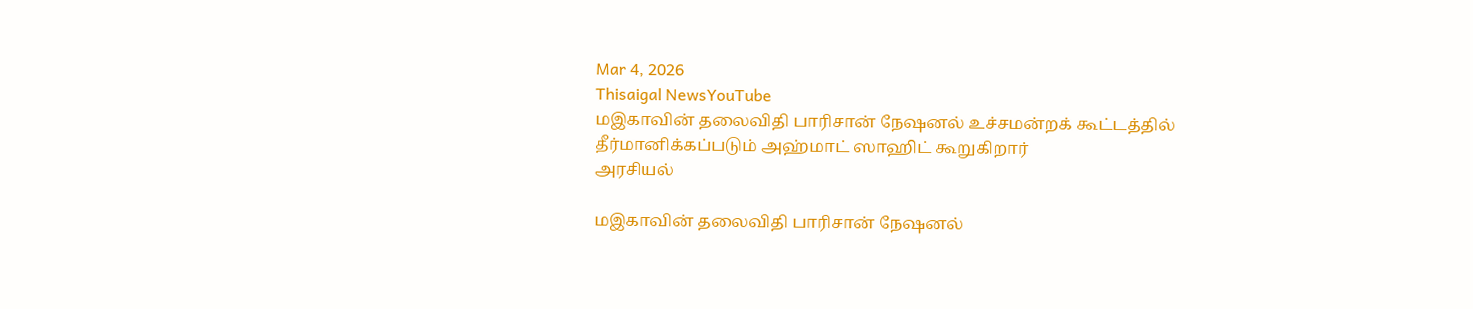Mar 4, 2026
Thisaigal NewsYouTube
மஇகாவின் தலைவிதி பாரிசான் நேஷனல் உச்சமன்றக் கூட்டத்தில் தீர்மானிக்கப்படும் அஹ்மாட் ஸாஹிட் கூறுகிறார்
அரசியல்

மஇகாவின் தலைவிதி பாரிசான் நேஷனல்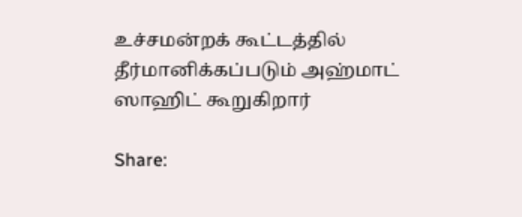உச்சமன்றக் கூட்டத்தில் தீர்மானிக்கப்படும் அஹ்மாட் ஸாஹிட் கூறுகிறார்

Share: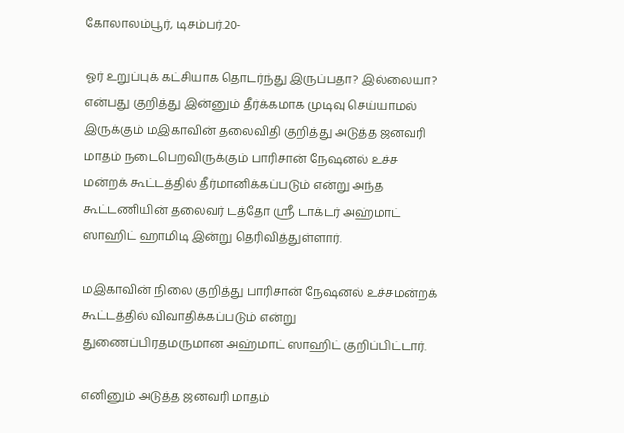கோலாலம்பூர், டிசம்பர்.20-

ஓர் உறுப்புக் கட்சியாக தொடர்ந்து இருப்பதா? இல்லையா? என்பது குறித்து இன்னும் தீர்க்கமாக முடிவு செய்யாமல் இருக்கும் மஇகாவின் தலைவிதி குறித்து அடுத்த ஜனவரி மாதம் நடைபெறவிருக்கும் பாரிசான் நேஷனல் உச்ச மன்றக் கூட்டத்தில் தீர்மானிக்கப்படும் என்று அந்த கூட்டணியின் தலைவர் டத்தோ ஶ்ரீ டாக்டர் அஹ்மாட் ஸாஹிட் ஹாமிடி இன்று தெரிவித்துள்ளார்.

மஇகாவின் நிலை குறித்து பாரிசான் நேஷனல் உச்சமன்றக் கூட்டத்தில் விவாதிக்கப்படும் என்று துணைப்பிரதமருமான அஹ்மாட் ஸாஹிட் குறிப்பிட்டார்.

எனினும் அடுத்த ஜனவரி மாதம்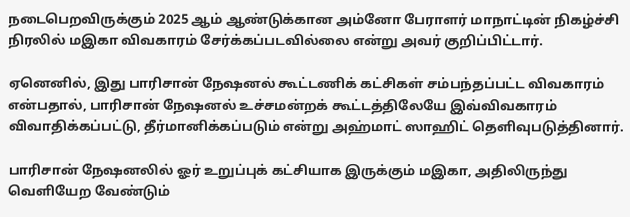நடைபெறவிருக்கும் 2025 ஆம் ஆண்டுக்கான அம்னோ பேராளர் மாநாட்டின் நிகழ்ச்சி நிரலில் மஇகா விவகாரம் சேர்க்கப்படவில்லை என்று அவர் குறிப்பிட்டார்.

ஏனெனில், இது பாரிசான் நேஷனல் கூட்டணிக் கட்சிகள் சம்பந்தப்பட்ட விவகாரம் என்பதால், பாரிசான் நேஷனல் உச்சமன்றக் கூட்டத்திலேயே இவ்விவகாரம் விவாதிக்கப்பட்டு, தீர்மானிக்கப்படும் என்று அஹ்மாட் ஸாஹிட் தெளிவுபடுத்தினார்.

பாரிசான் நேஷனலில் ஓர் உறுப்புக் கட்சியாக இருக்கும் மஇகா, அதிலிருந்து வெளியேற வேண்டும்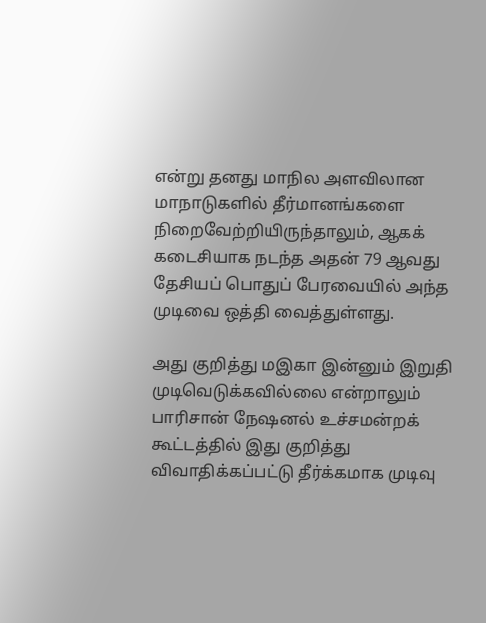என்று தனது மாநில அளவிலான மாநாடுகளில் தீர்மானங்களை நிறைவேற்றியிருந்தாலும், ஆகக் கடைசியாக நடந்த அதன் 79 ஆவது தேசியப் பொதுப் பேரவையில் அந்த முடிவை ஒத்தி வைத்துள்ளது.

அது குறித்து மஇகா இன்னும் இறுதி முடிவெடுக்கவில்லை என்றாலும் பாரிசான் நேஷனல் உச்சமன்றக் கூட்டத்தில் இது குறித்து விவாதிக்கப்பட்டு தீர்க்கமாக முடிவு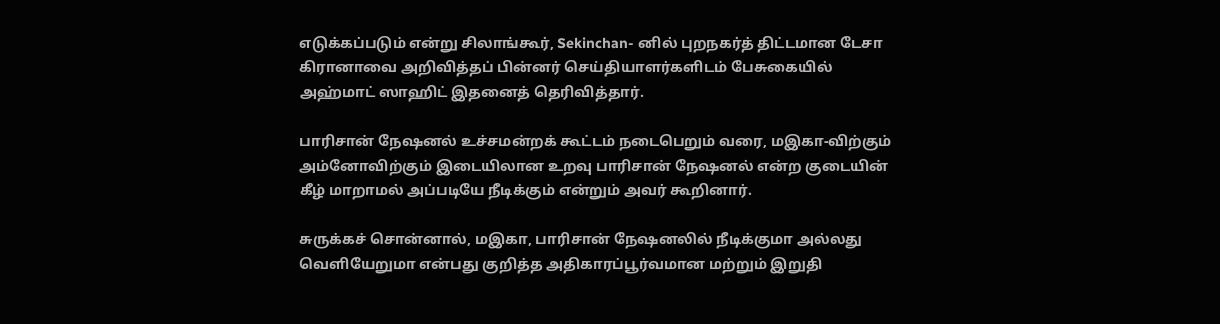எடுக்கப்படும் என்று சிலாங்கூர், Sekinchan- னில் புறநகர்த் திட்டமான டேசா கிரானாவை அறிவித்தப் பின்னர் செய்தியாளர்களிடம் பேசுகையில் அஹ்மாட் ஸாஹிட் இதனைத் தெரிவித்தார்.

பாரிசான் நேஷனல் உச்சமன்றக் கூட்டம் நடைபெறும் வரை, மஇகா-விற்கும் அம்னோவிற்கும் இடையிலான உறவு பாரிசான் நேஷனல் என்ற குடையின் கீழ் மாறாமல் அப்படியே நீடிக்கும் என்றும் அவர் கூறினார்.

சுருக்கச் சொன்னால், மஇகா, பாரிசான் நேஷனலில் நீடிக்குமா அல்லது வெளியேறுமா என்பது குறித்த அதிகாரப்பூர்வமான மற்றும் இறுதி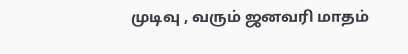முடிவு , வரும் ஜனவரி மாதம்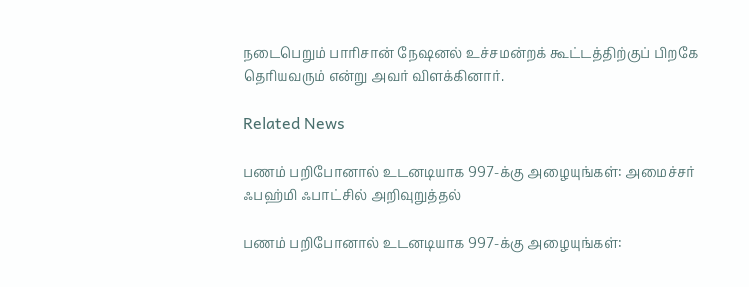நடைபெறும் பாரிசான் நேஷனல் உச்சமன்றக் கூட்டத்திற்குப் பிறகே தெரியவரும் என்று அவர் விளக்கினார்.

Related News

பணம் பறிபோனால் உடனடியாக 997-க்கு அழையுங்கள்: அமைச்சர் ஃபஹ்மி ஃபாட்சில் அறிவுறுத்தல்

பணம் பறிபோனால் உடனடியாக 997-க்கு அழையுங்கள்: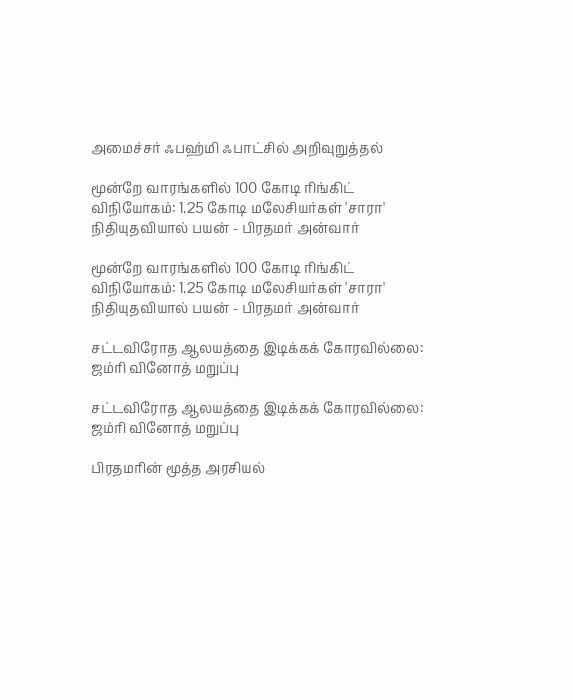அமைச்சர் ஃபஹ்மி ஃபாட்சில் அறிவுறுத்தல்

மூன்றே வாரங்களில் 100 கோடி ரிங்கிட் விநியோகம்: 1.25 கோடி மலேசியர்கள் 'சாரா' நிதியுதவியால் பயன் - பிரதமர் அன்வார்

மூன்றே வாரங்களில் 100 கோடி ரிங்கிட் விநியோகம்: 1.25 கோடி மலேசியர்கள் 'சாரா' நிதியுதவியால் பயன் - பிரதமர் அன்வார்

சட்டவிரோத ஆலயத்தை இடிக்கக் கோரவில்லை: ஜம்ரி வினோத் மறுப்பு

சட்டவிரோத ஆலயத்தை இடிக்கக் கோரவில்லை: ஜம்ரி வினோத் மறுப்பு

பிரதமரின் மூத்த அரசியல்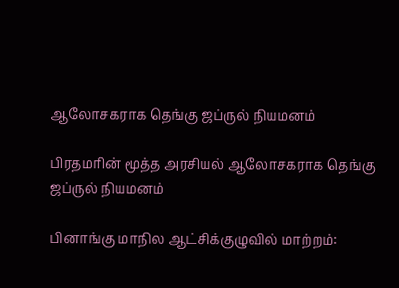ஆலோசகராக தெங்கு ஜப்ருல் நியமனம்

பிரதமரின் மூத்த அரசியல் ஆலோசகராக தெங்கு ஜப்ருல் நியமனம்

பினாங்கு மாநில ஆட்சிக்குழுவில் மாற்றம்: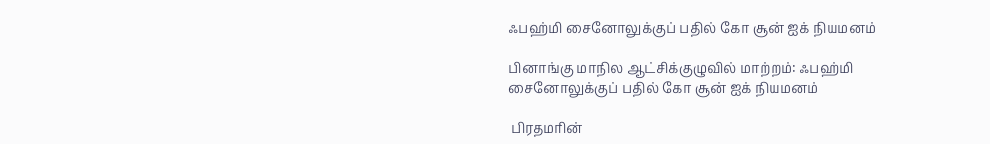ஃபஹ்மி சைனோலுக்குப் பதில் கோ சூன் ஐக் நியமனம்

பினாங்கு மாநில ஆட்சிக்குழுவில் மாற்றம்: ஃபஹ்மி சைனோலுக்குப் பதில் கோ சூன் ஐக் நியமனம்

 பிரதமரின்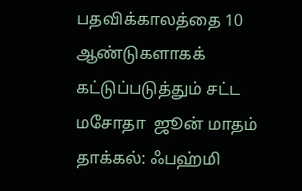பதவிக்காலத்தை 10 ஆண்டுகளாகக் கட்டுப்படுத்தும் சட்ட மசோதா  ஜூன் மாதம் தாக்கல்: ஃபஹ்மி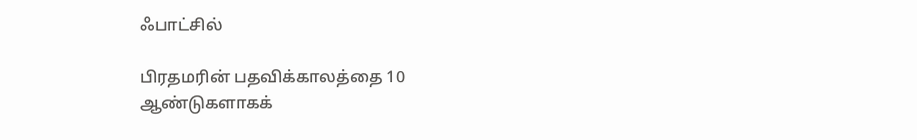ஃபாட்சில்

பிரதமரின் பதவிக்காலத்தை 10 ஆண்டுகளாகக்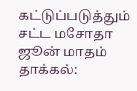கட்டுப்படுத்தும் சட்ட மசோதா ஜூன் மாதம் தாக்கல்: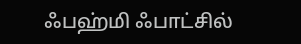ஃபஹ்மி ஃபாட்சில்